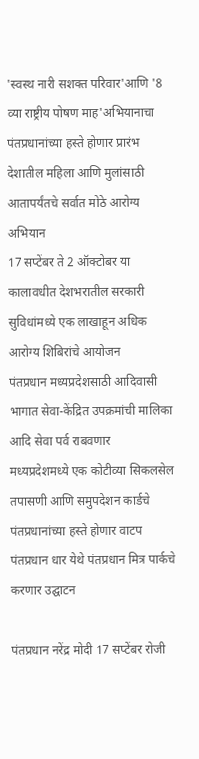'स्वस्थ नारी सशक्त परिवार'आणि '8 व्या राष्ट्रीय पोषण माह'अभियानाचा पंतप्रधानांच्या हस्ते होणार प्रारंभ
देशातील महिला आणि मुलांसाठी आतापर्यंतचे सर्वात मोठे आरोग्य अभियान
17 सप्टेंबर ते 2 ऑक्टोबर या कालावधीत देशभरातील सरकारी सुविधांमध्ये एक लाखाहून अधिक आरोग्य शिबिरांचे आयोजन
पंतप्रधान मध्यप्रदेशसाठी आदिवासी भागात सेवा-केंद्रित उपक्रमांची मालिका आदि सेवा पर्व राबवणार
मध्यप्रदेशमध्ये एक कोटीव्या सिकलसेल तपासणी आणि समुपदेशन कार्डचे पंतप्रधानांच्या हस्ते होणार वाटप
पंतप्रधान धार येथे पंतप्रधान मित्र पार्कचे करणार उद्घाटन

पंतप्रधान नरेंद्र मोदी 17 सप्टेंबर रोजी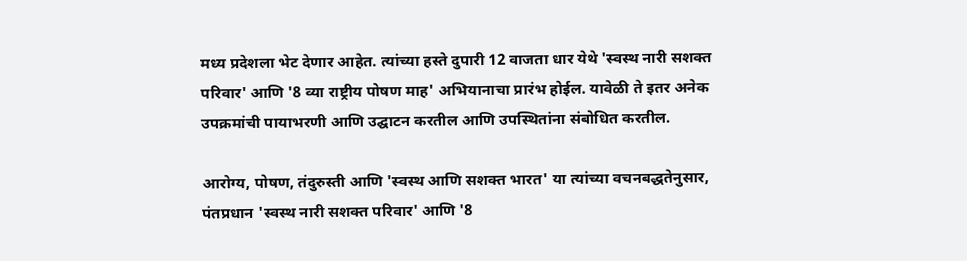मध्य प्रदेशला भेट देणार आहेत. त्यांच्या हस्ते दुपारी 12 वाजता धार येथे 'स्वस्थ नारी सशक्त परिवार' आणि '8 व्या राष्ट्रीय पोषण माह' अभियानाचा प्रारंभ होईल. यावेळी ते इतर अनेक उपक्रमांची पायाभरणी आणि उद्घाटन करतील आणि उपस्थितांना संबोधित करतील.

आरोग्य, पोषण, तंदुरुस्ती आणि 'स्वस्थ आणि सशक्त भारत' या त्यांच्या वचनबद्धतेनुसार, पंतप्रधान 'स्वस्थ नारी सशक्त परिवार' आणि '8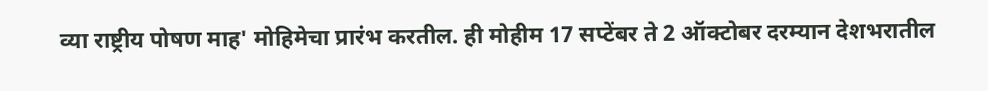व्या राष्ट्रीय पोषण माह' मोहिमेचा प्रारंभ करतील. ही मोहीम 17 सप्टेंबर ते 2 ऑक्टोबर दरम्यान देशभरातील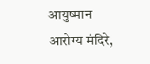आयुष्मान आरोग्य मंदिरे,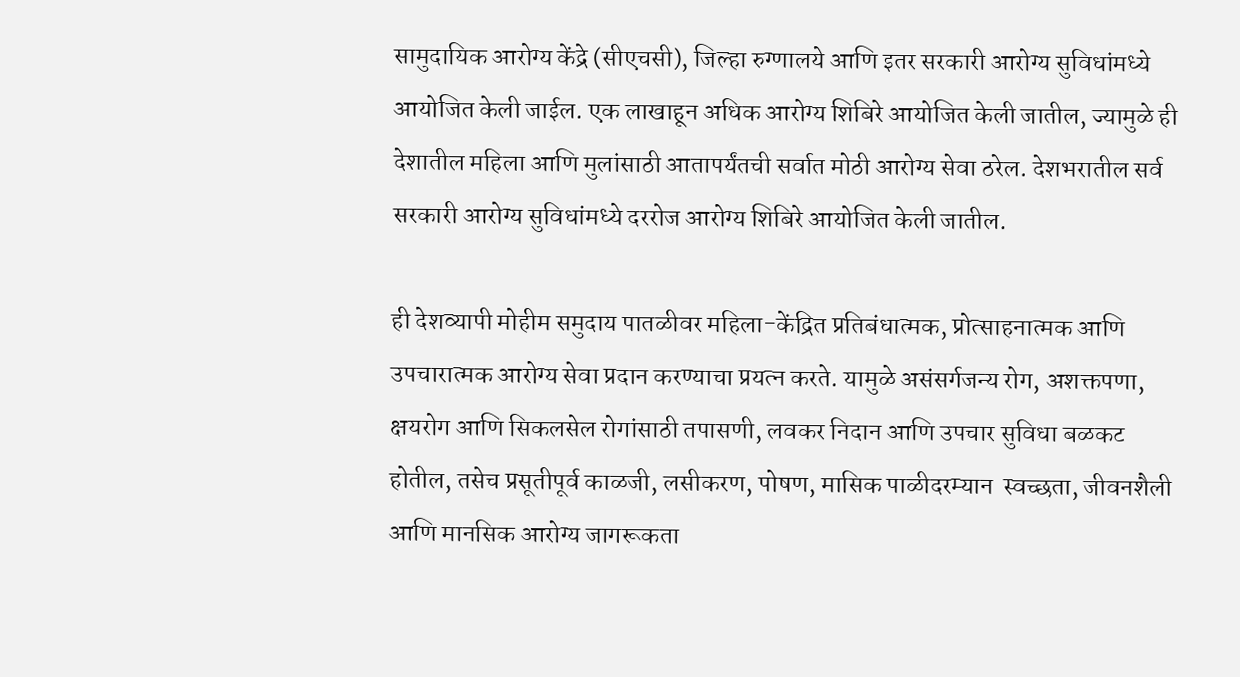सामुदायिक आरोग्य केंद्रे (सीएचसी), जिल्हा रुग्णालये आणि इतर सरकारी आरोग्य सुविधांमध्ये आयोजित केली जाईल. एक लाखाहून अधिक आरोग्य शिबिरे आयोजित केली जातील, ज्यामुळे ही देशातील महिला आणि मुलांसाठी आतापर्यंतची सर्वात मोठी आरोग्य सेवा ठरेल. देशभरातील सर्व सरकारी आरोग्य सुविधांमध्ये दररोज आरोग्य शिबिरे आयोजित केली जातील.

ही देशव्यापी मोहीम समुदाय पातळीवर महिला-केंद्रित प्रतिबंधात्मक, प्रोत्साहनात्मक आणि उपचारात्मक आरोग्य सेवा प्रदान करण्याचा प्रयत्न करते. यामुळे असंसर्गजन्य रोग, अशक्तपणा, क्षयरोग आणि सिकलसेल रोगांसाठी तपासणी, लवकर निदान आणि उपचार सुविधा बळकट होतील, तसेच प्रसूतीपूर्व काळजी, लसीकरण, पोषण, मासिक पाळीदरम्यान  स्वच्छता, जीवनशैली आणि मानसिक आरोग्य जागरूकता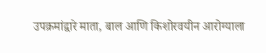उपक्रमांद्वारे माता, बाल आणि किशोरवयीन आरोग्याला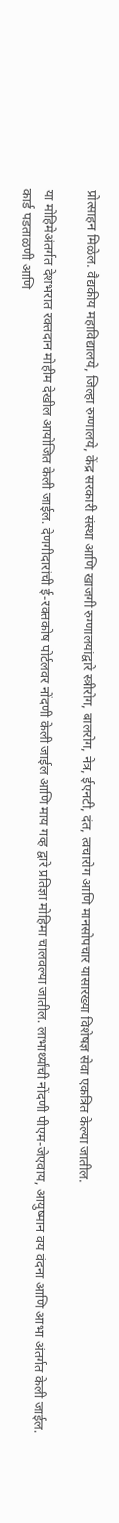प्रोत्साहन मिळेल. वैद्यकीय महाविद्यालये, जिल्हा रुग्णालये, केंद्र सरकारी संस्था आणि खाजगी रुग्णालयांद्वारे स्त्रीरोग, बालरोग, नेत्र, ईएनटी, दंत, त्वचारोग आणि मानसोपचार यासारख्या विशेषज्ञ सेवा एकत्रित केल्या जातील.

या मोहिमेअंतर्गत देशभरात रक्तदान मोहीम देखील आयोजित केली जाईल. देणगीदारांची ई-रक्तकोष पोर्टलवर नोंदणी केली जाईल आणि माय गव्ह द्वारे प्रतिज्ञा मोहिमा चालवल्या जातील. लाभार्थ्यांची नोंदणी पीएम-जेएवाय, आयुष्मान वय वंदना आणि आभा अंतर्गत केली जाईल. कार्ड पडताळणी आणि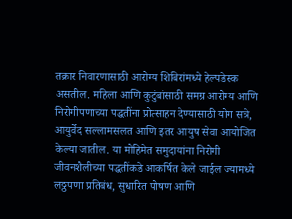तक्रार निवारणासाठी आरोग्य शिबिरांमध्ये हेल्पडेस्क असतील. महिला आणि कुटुंबांसाठी समग्र आरोग्य आणि निरोगीपणाच्या पद्धतींना प्रोत्साहन देण्यासाठी योग सत्रे, आयुर्वेद सल्लामसलत आणि इतर आयुष सेवा आयोजित केल्या जातील. या मोहिमेत समुदायांना निरोगी जीवनशैलीच्या पद्धतींकडे आकर्षित केले जाईल ज्यामध्ये लठ्ठपणा प्रतिबंध, सुधारित पोषण आणि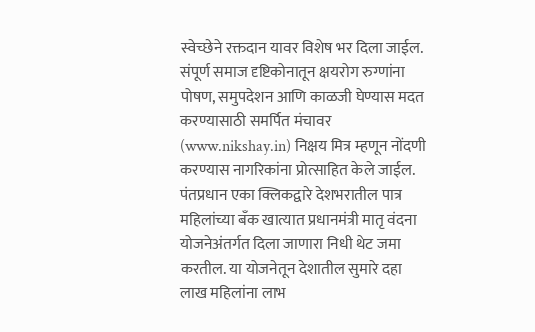स्वेच्छेने रक्तदान यावर विशेष भर दिला जाईल. संपूर्ण समाज दृष्टिकोनातून क्षयरोग रुग्णांना पोषण, समुपदेशन आणि काळजी घेण्यास मदत करण्यासाठी समर्पित मंचावर (www.nikshay.in) निक्षय मित्र म्हणून नोंदणी करण्यास नागरिकांना प्रोत्साहित केले जाईल. पंतप्रधान एका क्लिकद्वारे देशभरातील पात्र महिलांच्या बँक खात्यात प्रधानमंत्री मातृ वंदना योजनेअंतर्गत दिला जाणारा निधी थेट जमा करतील. या योजनेतून देशातील सुमारे दहा लाख महिलांना लाभ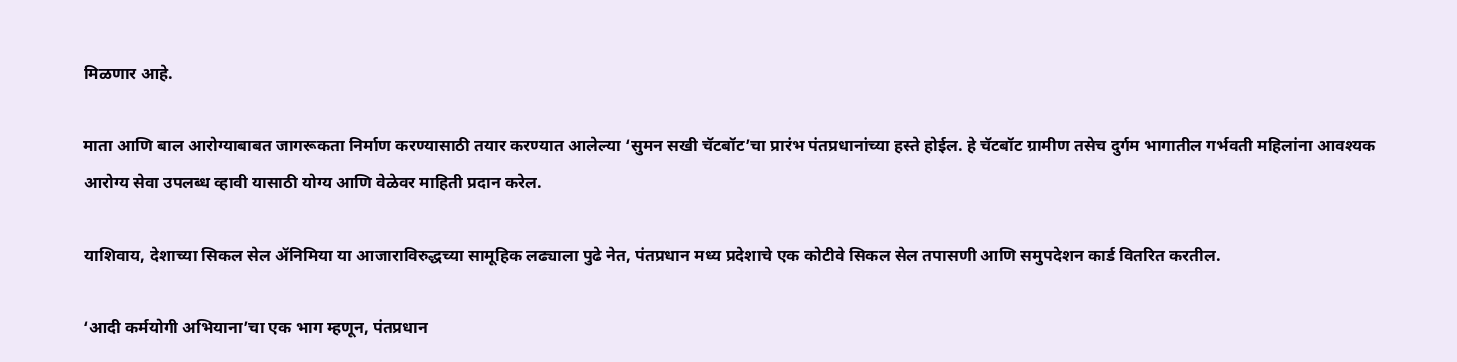मिळणार आहे.

माता आणि बाल आरोग्याबाबत जागरूकता निर्माण करण्यासाठी तयार करण्यात आलेल्या ‘सुमन सखी चॅटबॉट’चा प्रारंभ पंतप्रधानांच्या हस्ते होईल. हे चॅटबॉट ग्रामीण तसेच दुर्गम भागातील गर्भवती महिलांना आवश्यक आरोग्य सेवा उपलब्ध व्हावी यासाठी योग्य आणि वेळेवर माहिती प्रदान करेल.

याशिवाय, देशाच्या सिकल सेल ॲनिमिया या आजाराविरुद्धच्या सामूहिक लढ्याला पुढे नेत, पंतप्रधान मध्य प्रदेशाचे एक कोटीवे सिकल सेल तपासणी आणि समुपदेशन कार्ड वितरित करतील.

‘आदी कर्मयोगी अभियाना’चा एक भाग म्हणून, पंतप्रधान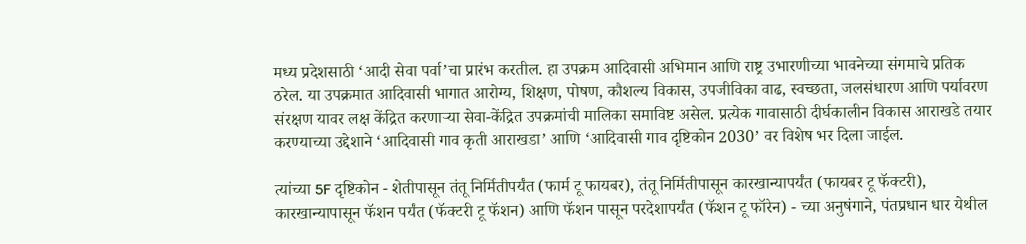मध्य प्रदेशसाठी ‘आदी सेवा पर्वा’चा प्रारंभ करतील. हा उपक्रम आदिवासी अभिमान आणि राष्ट्र उभारणीच्या भावनेच्या संगमाचे प्रतिक ठरेल. या उपक्रमात आदिवासी भागात आरोग्य, शिक्षण, पोषण, कौशल्य विकास, उपजीविका वाढ, स्वच्छता, जलसंधारण आणि पर्यावरण संरक्षण यावर लक्ष केंद्रित करणाऱ्या सेवा-केंद्रित उपक्रमांची मालिका समाविष्ट असेल. प्रत्येक गावासाठी दीर्घकालीन विकास आराखडे तयार करण्याच्या उद्देशाने ‘आदिवासी गाव कृती आराखडा’ आणि ‘आदिवासी गाव दृष्टिकोन 2030’ वर विशेष भर दिला जाईल.

त्यांच्या 5F दृष्टिकोन - शेतीपासून तंतू निर्मितीपर्यंत (फार्म टू फायबर), तंतू निर्मितीपासून कारखान्यापर्यंत (फायबर टू फॅक्टरी), कारखान्यापासून फॅशन पर्यंत (फॅक्टरी टू फॅशन) आणि फॅशन पासून परदेशापर्यंत (फॅशन टू फॉरेन) - च्या अनुषंगाने, पंतप्रधान धार येथील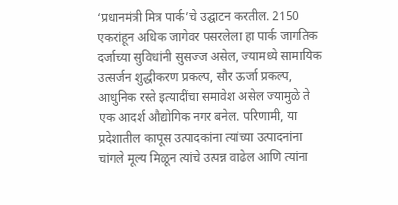‘प्रधानमंत्री मित्र पार्क’चे उद्घाटन करतील. 2150 एकरांहून अधिक जागेवर पसरलेला हा पार्क जागतिक दर्जाच्या सुविधांनी सुसज्ज असेल, ज्यामध्ये सामायिक उत्सर्जन शुद्धीकरण प्रकल्प, सौर ऊर्जा प्रकल्प, आधुनिक रस्ते इत्यादींचा समावेश असेल ज्यामुळे ते एक आदर्श औद्योगिक नगर बनेल. परिणामी, या प्रदेशातील कापूस उत्पादकांना त्यांच्या उत्पादनांना चांगले मूल्य मिळून त्यांचे उत्पन्न वाढेल आणि त्यांना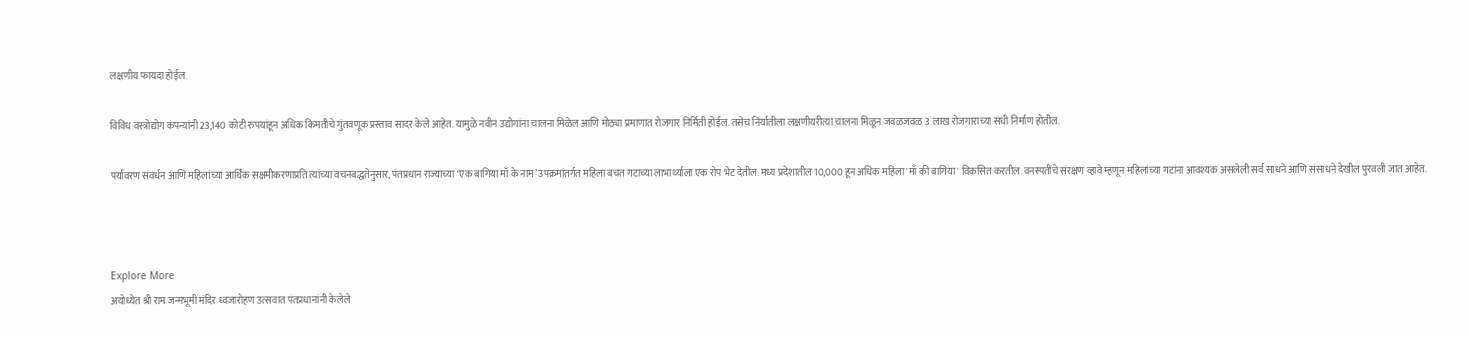लक्षणीय फायदा होईल.

विविध वस्त्रोद्योग कंपन्यांनी 23,140 कोटी रुपयांहून अधिक किमतीचे गुंतवणूक प्रस्ताव सादर केले आहेत. यामुळे नवीन उद्योगांना चालना मिळेल आणि मोठ्या प्रमाणात रोजगार निर्मिती होईल. तसेच निर्यातीला लक्षणीयरीत्या चालना मिळून जवळजवळ 3 लाख रोजगाराच्या संधी निर्माण होतील.

पर्यावरण संवर्धन आणि महिलांच्या आर्थिक सक्षमीकरणाप्रति त्यांच्या वचनबद्धतेनुसार, पंतप्रधान राज्याच्या ‘एक बागिया माँ के नाम’ उपक्रमांतर्गत महिला बचत गटाच्या लाभार्थ्याला एक रोप भेट देतील. मध्य प्रदेशातील 10,000 हून अधिक महिला 'माँ की बागिया' विकसित करतील. वनस्पतींचे संरक्षण व्हावे म्हणून महिलांच्या गटांना आवश्यक असलेली सर्व साधने आणि संसाधने देखील पुरवली जात आहेत.



Explore More
अयोध्येत श्री राम जन्मभूमी मंदिर ध्वजारोहण उत्सवात पंतप्रधानांनी केलेले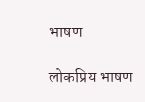भाषण

लोकप्रिय भाषण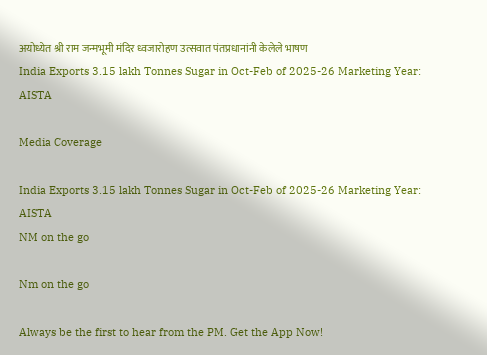अयोध्येत श्री राम जन्मभूमी मंदिर ध्वजारोहण उत्सवात पंतप्रधानांनी केलेले भाषण
India Exports 3.15 lakh Tonnes Sugar in Oct-Feb of 2025-26 Marketing Year: AISTA

Media Coverage

India Exports 3.15 lakh Tonnes Sugar in Oct-Feb of 2025-26 Marketing Year: AISTA
NM on the go

Nm on the go

Always be the first to hear from the PM. Get the App Now!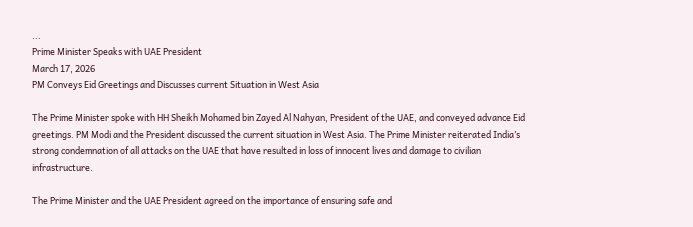...
Prime Minister Speaks with UAE President
March 17, 2026
PM Conveys Eid Greetings and Discusses current Situation in West Asia

The Prime Minister spoke with HH Sheikh Mohamed bin Zayed Al Nahyan, President of the UAE, and conveyed advance Eid greetings. PM Modi and the President discussed the current situation in West Asia. The Prime Minister reiterated India’s strong condemnation of all attacks on the UAE that have resulted in loss of innocent lives and damage to civilian infrastructure.

The Prime Minister and the UAE President agreed on the importance of ensuring safe and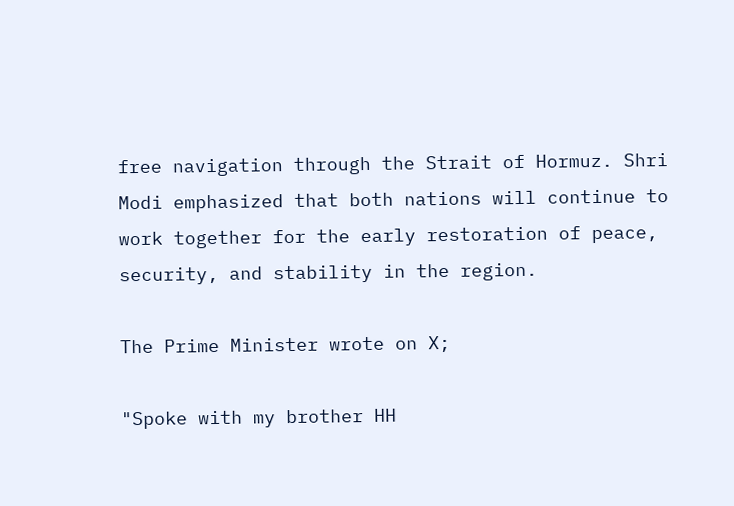free navigation through the Strait of Hormuz. Shri Modi emphasized that both nations will continue to work together for the early restoration of peace, security, and stability in the region.

The Prime Minister wrote on X;

"Spoke with my brother HH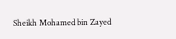Sheikh Mohamed bin Zayed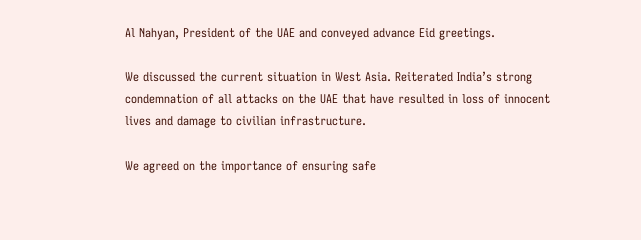Al Nahyan, President of the UAE and conveyed advance Eid greetings.

We discussed the current situation in West Asia. Reiterated India’s strong condemnation of all attacks on the UAE that have resulted in loss of innocent lives and damage to civilian infrastructure.

We agreed on the importance of ensuring safe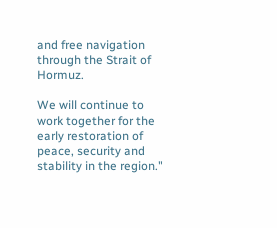and free navigation through the Strait of Hormuz.

We will continue to work together for the early restoration of peace, security and stability in the region."